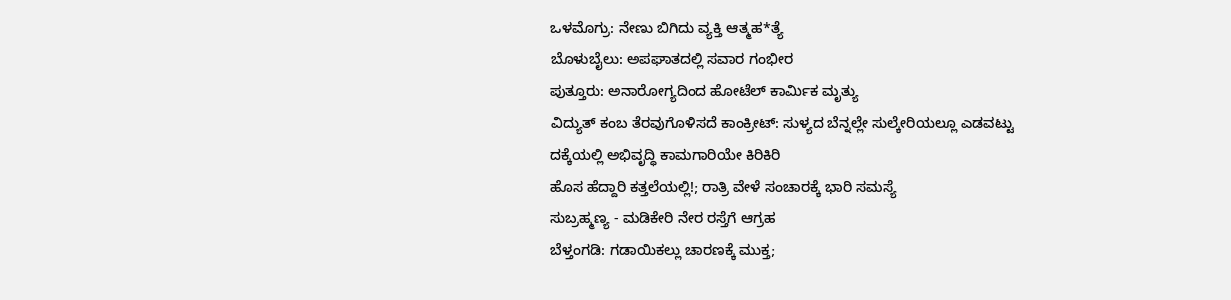ಒಳಮೊಗ್ರು: ನೇಣು ಬಿಗಿದು ವ್ಯಕ್ತಿ ಆತ್ಮಹ*ತ್ಯೆ
ಬೊಳುಬೈಲು: ಅಪಘಾತದಲ್ಲಿ ಸವಾರ ಗಂಭೀರ
ಪುತ್ತೂರು: ಅನಾರೋಗ್ಯದಿಂದ ಹೋಟೆಲ್ ಕಾರ್ಮಿಕ ಮೃತ್ಯು
ವಿದ್ಯುತ್ ಕಂಬ ತೆರವುಗೊಳಿಸದೆ ಕಾಂಕ್ರೀಟ್: ಸುಳ್ಯದ ಬೆನ್ನಲ್ಲೇ ಸುಲ್ಕೇರಿಯಲ್ಲೂ ಎಡವಟ್ಟು
ದಕ್ಕೆಯಲ್ಲಿ ಅಭಿವೃದ್ಧಿ ಕಾಮಗಾರಿಯೇ ಕಿರಿಕಿರಿ
ಹೊಸ ಹೆದ್ದಾರಿ ಕತ್ತಲೆಯಲ್ಲಿ!; ರಾತ್ರಿ ವೇಳೆ ಸಂಚಾರಕ್ಕೆ ಭಾರಿ ಸಮಸ್ಯೆ
ಸುಬ್ರಹ್ಮಣ್ಯ - ಮಡಿಕೇರಿ ನೇರ ರಸ್ತೆಗೆ ಆಗ್ರಹ
ಬೆಳ್ತಂಗಡಿ: ಗಡಾಯಿಕಲ್ಲು ಚಾರಣಕ್ಕೆ ಮುಕ್ತ;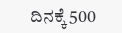ದಿನಕ್ಕೆ 500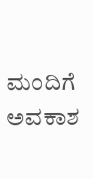ಮಂದಿಗೆ ಅವಕಾಶ